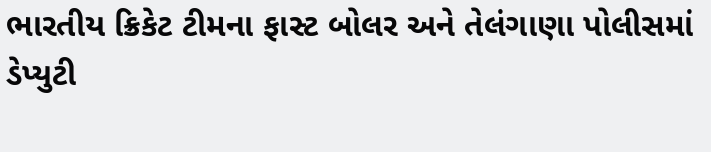ભારતીય ક્રિકેટ ટીમના ફાસ્ટ બોલર અને તેલંગાણા પોલીસમાં ડેપ્યુટી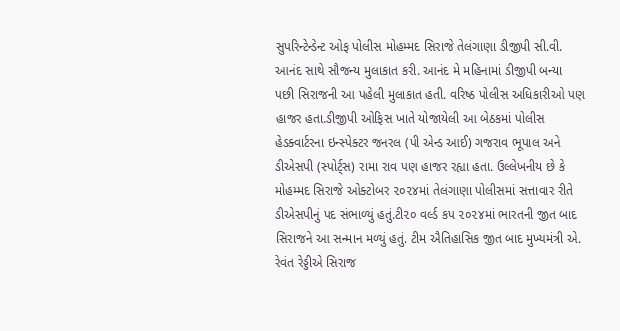સુપરિન્ટેન્ડેન્ટ ઓફ પોલીસ મોહમ્મદ સિરાજે તેલંગાણા ડીજીપી સી.વી. આનંદ સાથે સૌજન્ય મુલાકાત કરી. આનંદ મે મહિનામાં ડીજીપી બન્યા પછી સિરાજની આ પહેલી મુલાકાત હતી. વરિષ્ઠ પોલીસ અધિકારીઓ પણ હાજર હતા.ડીજીપી ઓફિસ ખાતે યોજાયેલી આ બેઠકમાં પોલીસ હેડક્વાર્ટરના ઇન્સ્પેક્ટર જનરલ (પી એન્ડ આઈ) ગજરાવ ભૂપાલ અને ડીએસપી (સ્પોર્ટ્‌સ) રામા રાવ પણ હાજર રહ્યા હતા. ઉલ્લેખનીય છે કે મોહમ્મદ સિરાજે ઓક્ટોબર ૨૦૨૪માં તેલંગાણા પોલીસમાં સત્તાવાર રીતે ડીએસપીનું પદ સંભાળ્યું હતું.ટી૨૦ વર્લ્ડ કપ ૨૦૨૪માં ભારતની જીત બાદ સિરાજને આ સન્માન મળ્યું હતું. ટીમ ઐતિહાસિક જીત બાદ મુખ્યમંત્રી એ. રેવંત રેડ્ડીએ સિરાજ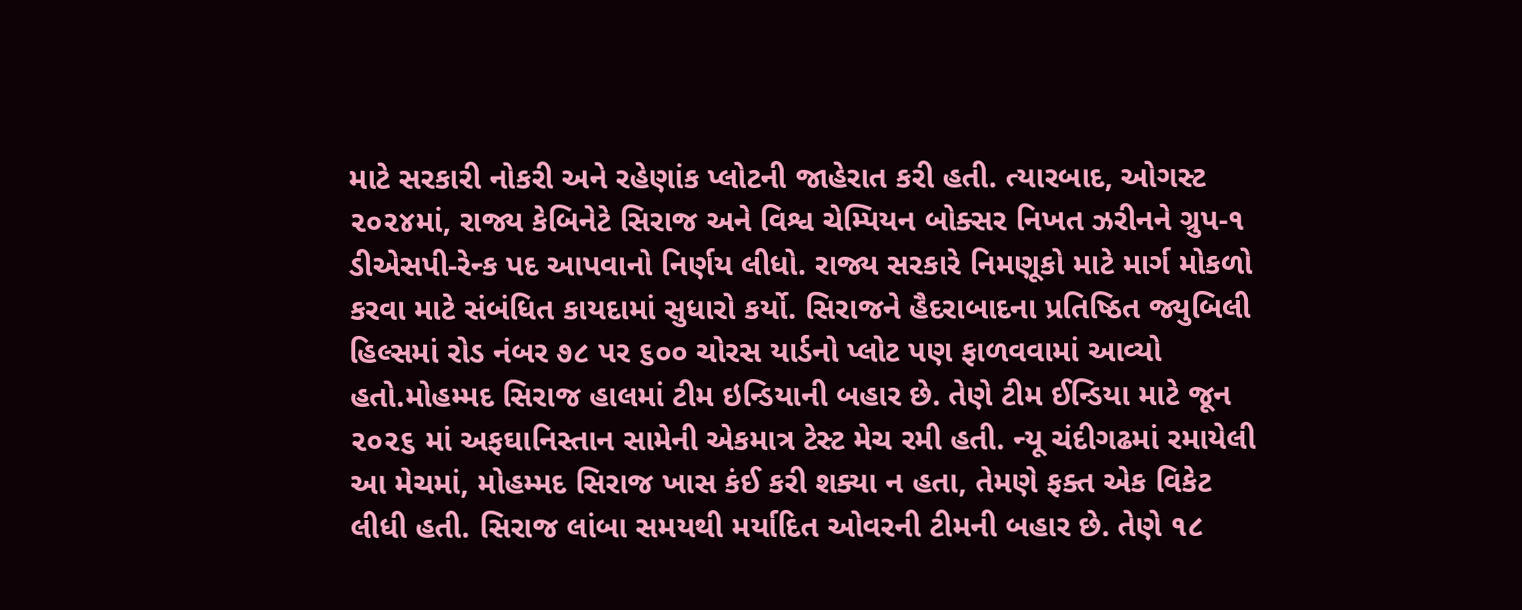માટે સરકારી નોકરી અને રહેણાંક પ્લોટની જાહેરાત કરી હતી. ત્યારબાદ, ઓગસ્ટ ૨૦૨૪માં, રાજ્ય કેબિનેટે સિરાજ અને વિશ્વ ચેમ્પિયન બોક્સર નિખત ઝરીનને ગ્રુપ-૧ ડીએસપી-રેન્ક પદ આપવાનો નિર્ણય લીધો. રાજ્ય સરકારે નિમણૂકો માટે માર્ગ મોકળો કરવા માટે સંબંધિત કાયદામાં સુધારો કર્યો. સિરાજને હૈદરાબાદના પ્રતિષ્ઠિત જ્યુબિલી હિલ્સમાં રોડ નંબર ૭૮ પર ૬૦૦ ચોરસ યાર્ડનો પ્લોટ પણ ફાળવવામાં આવ્યો હતો.મોહમ્મદ સિરાજ હાલમાં ટીમ ઇન્ડિયાની બહાર છે. તેણે ટીમ ઈન્ડિયા માટે જૂન ૨૦૨૬ માં અફઘાનિસ્તાન સામેની એકમાત્ર ટેસ્ટ મેચ રમી હતી. ન્યૂ ચંદીગઢમાં રમાયેલી આ મેચમાં, મોહમ્મદ સિરાજ ખાસ કંઈ કરી શક્યા ન હતા, તેમણે ફક્ત એક વિકેટ લીધી હતી. સિરાજ લાંબા સમયથી મર્યાદિત ઓવરની ટીમની બહાર છે. તેણે ૧૮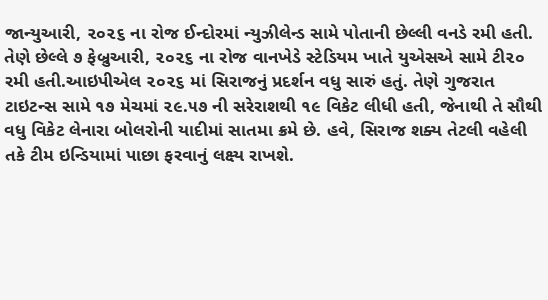જાન્યુઆરી, ૨૦૨૬ ના રોજ ઈન્દોરમાં ન્યુઝીલેન્ડ સામે પોતાની છેલ્લી વનડે રમી હતી. તેણે છેલ્લે ૭ ફેબ્રુઆરી, ૨૦૨૬ ના રોજ વાનખેડે સ્ટેડિયમ ખાતે યુએસએ સામે ટી૨૦ રમી હતી.આઇપીએલ ૨૦૨૬ માં સિરાજનું પ્રદર્શન વધુ સારું હતું. તેણે ગુજરાત ટાઇટન્સ સામે ૧૭ મેચમાં ૨૯.૫૭ ની સરેરાશથી ૧૯ વિકેટ લીધી હતી, જેનાથી તે સૌથી વધુ વિકેટ લેનારા બોલરોની યાદીમાં સાતમા ક્રમે છે. હવે, સિરાજ શક્ય તેટલી વહેલી તકે ટીમ ઇન્ડિયામાં પાછા ફરવાનું લક્ષ્ય રાખશે.